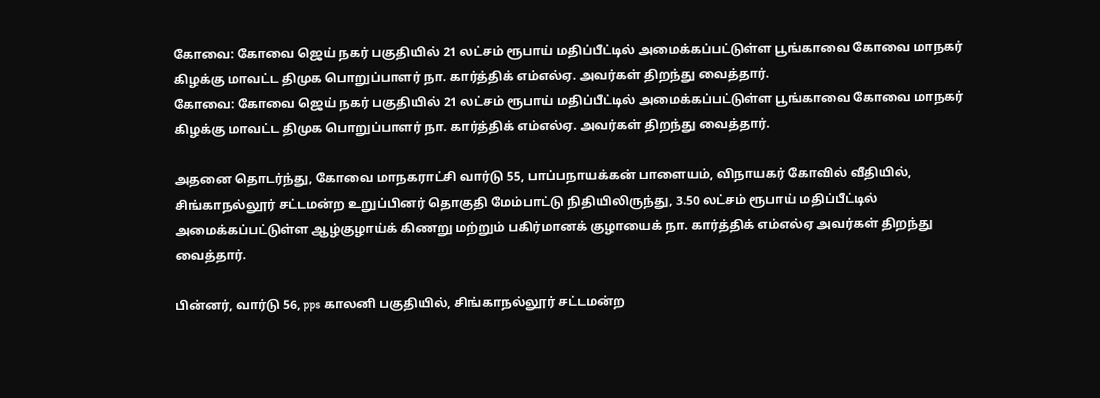கோவை: கோவை ஜெய் நகர் பகுதியில் 21 லட்சம் ரூபாய் மதிப்பீட்டில் அமைக்கப்பட்டுள்ள பூங்காவை கோவை மாநகர் கிழக்கு மாவட்ட திமுக பொறுப்பாளர் நா. கார்த்திக் எம்எல்ஏ. அவர்கள் திறந்து வைத்தார்.
கோவை: கோவை ஜெய் நகர் பகுதியில் 21 லட்சம் ரூபாய் மதிப்பீட்டில் அமைக்கப்பட்டுள்ள பூங்காவை கோவை மாநகர் கிழக்கு மாவட்ட திமுக பொறுப்பாளர் நா. கார்த்திக் எம்எல்ஏ. அவர்கள் திறந்து வைத்தார்.

அதனை தொடர்ந்து, கோவை மாநகராட்சி வார்டு 55, பாப்பநாயக்கன் பாளையம், விநாயகர் கோவில் வீதியில், சிங்காநல்லூர் சட்டமன்ற உறுப்பினர் தொகுதி மேம்பாட்டு நிதியிலிருந்து, 3.50 லட்சம் ரூபாய் மதிப்பீட்டில் அமைக்கப்பட்டுள்ள ஆழ்குழாய்க் கிணறு மற்றும் பகிர்மானக் குழாயைக் நா. கார்த்திக் எம்எல்ஏ அவர்கள் திறந்து வைத்தார்.

பின்னர், வார்டு 56, pps காலனி பகுதியில், சிங்காநல்லூர் சட்டமன்ற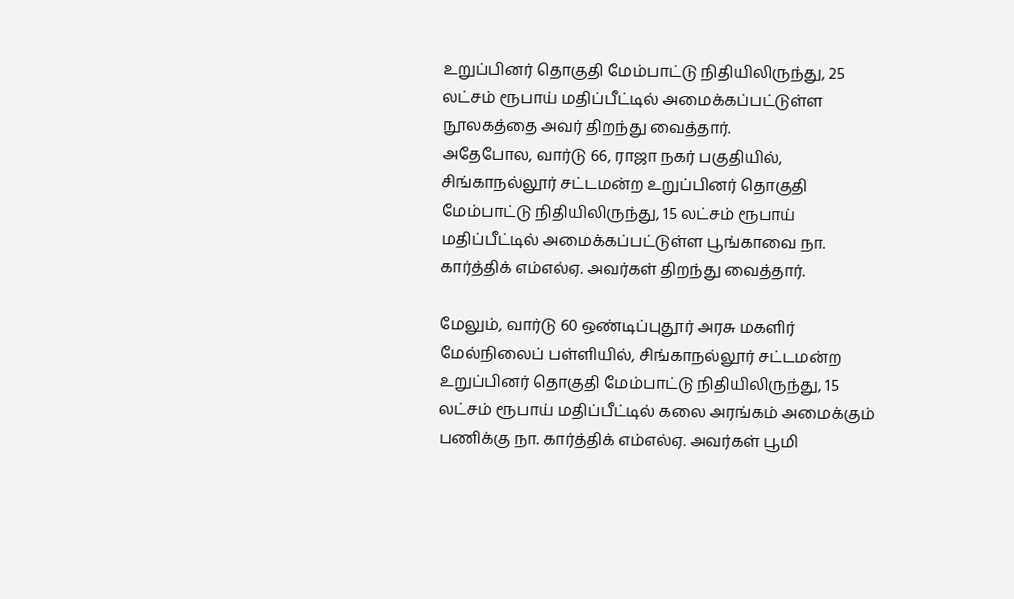உறுப்பினர் தொகுதி மேம்பாட்டு நிதியிலிருந்து, 25 லட்சம் ரூபாய் மதிப்பீட்டில் அமைக்கப்பட்டுள்ள நூலகத்தை அவர் திறந்து வைத்தார்.
அதேபோல, வார்டு 66, ராஜா நகர் பகுதியில், சிங்காநல்லூர் சட்டமன்ற உறுப்பினர் தொகுதி மேம்பாட்டு நிதியிலிருந்து, 15 லட்சம் ரூபாய் மதிப்பீட்டில் அமைக்கப்பட்டுள்ள பூங்காவை நா. கார்த்திக் எம்எல்ஏ. அவர்கள் திறந்து வைத்தார்.

மேலும், வார்டு 60 ஒண்டிப்புதூர் அரசு மகளிர் மேல்நிலைப் பள்ளியில், சிங்காநல்லூர் சட்டமன்ற உறுப்பினர் தொகுதி மேம்பாட்டு நிதியிலிருந்து, 15 லட்சம் ரூபாய் மதிப்பீட்டில் கலை அரங்கம் அமைக்கும் பணிக்கு நா. கார்த்திக் எம்எல்ஏ. அவர்கள் பூமி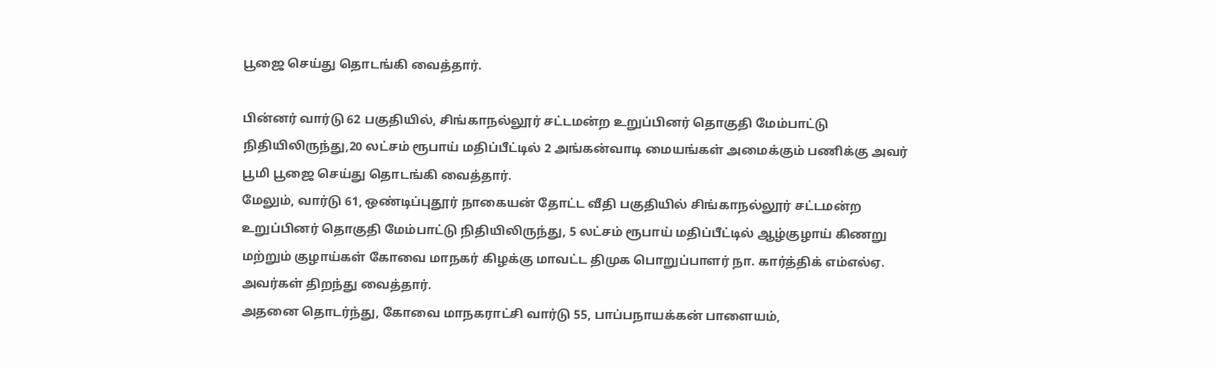பூஜை செய்து தொடங்கி வைத்தார்.

பின்னர் வார்டு 62 பகுதியில், சிங்காநல்லூர் சட்டமன்ற உறுப்பினர் தொகுதி மேம்பாட்டு நிதியிலிருந்து,20 லட்சம் ரூபாய் மதிப்பீட்டில் 2 அங்கன்வாடி மையங்கள் அமைக்கும் பணிக்கு அவர் பூமி பூஜை செய்து தொடங்கி வைத்தார்.
மேலும், வார்டு 61, ஒண்டிப்புதூர் நாகையன் தோட்ட வீதி பகுதியில் சிங்காநல்லூர் சட்டமன்ற உறுப்பினர் தொகுதி மேம்பாட்டு நிதியிலிருந்து, 5 லட்சம் ரூபாய் மதிப்பீட்டில் ஆழ்குழாய் கிணறு மற்றும் குழாய்கள் கோவை மாநகர் கிழக்கு மாவட்ட திமுக பொறுப்பாளர் நா. கார்த்திக் எம்எல்ஏ. அவர்கள் திறந்து வைத்தார்.
அதனை தொடர்ந்து, கோவை மாநகராட்சி வார்டு 55, பாப்பநாயக்கன் பாளையம்,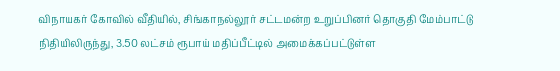விநாயகர் கோவில் வீதியில், சிங்காநல்லூர் சட்டமன்ற உறுப்பினர் தொகுதி மேம்பாட்டு நிதியிலிருந்து, 3.50 லட்சம் ரூபாய் மதிப்பீட்டில் அமைக்கப்பட்டுள்ள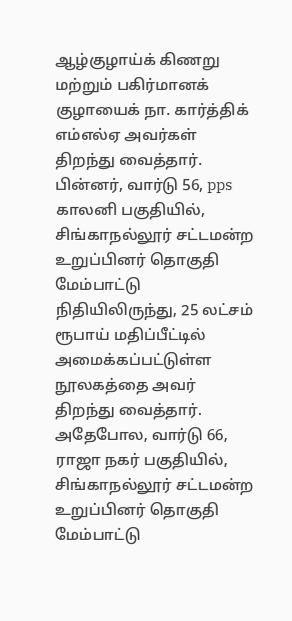ஆழ்குழாய்க் கிணறு மற்றும் பகிர்மானக் குழாயைக் நா. கார்த்திக் எம்எல்ஏ அவர்கள் திறந்து வைத்தார்.
பின்னர், வார்டு 56, pps காலனி பகுதியில், சிங்காநல்லூர் சட்டமன்ற உறுப்பினர் தொகுதி மேம்பாட்டு நிதியிலிருந்து, 25 லட்சம் ரூபாய் மதிப்பீட்டில் அமைக்கப்பட்டுள்ள நூலகத்தை அவர் திறந்து வைத்தார்.
அதேபோல, வார்டு 66, ராஜா நகர் பகுதியில், சிங்காநல்லூர் சட்டமன்ற உறுப்பினர் தொகுதி மேம்பாட்டு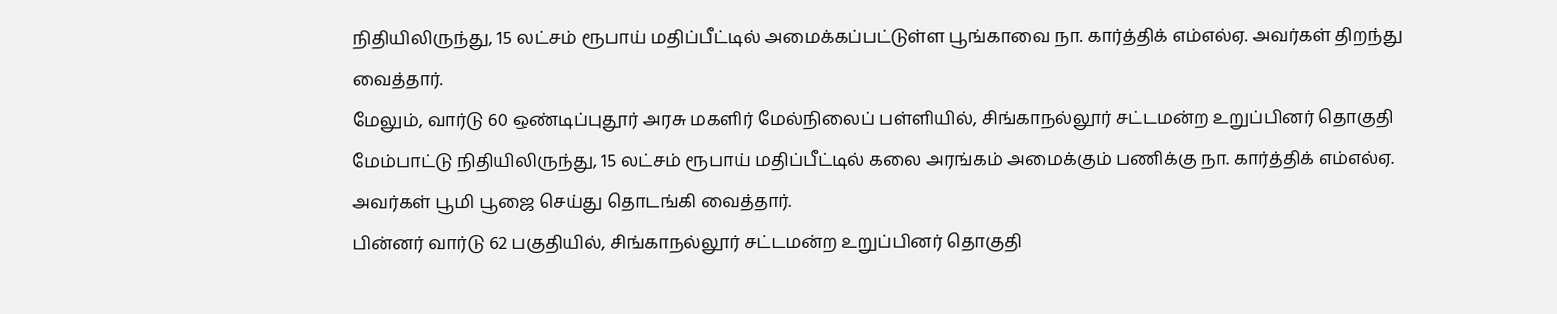நிதியிலிருந்து, 15 லட்சம் ரூபாய் மதிப்பீட்டில் அமைக்கப்பட்டுள்ள பூங்காவை நா. கார்த்திக் எம்எல்ஏ. அவர்கள் திறந்து வைத்தார்.
மேலும், வார்டு 60 ஒண்டிப்புதூர் அரசு மகளிர் மேல்நிலைப் பள்ளியில், சிங்காநல்லூர் சட்டமன்ற உறுப்பினர் தொகுதி மேம்பாட்டு நிதியிலிருந்து, 15 லட்சம் ரூபாய் மதிப்பீட்டில் கலை அரங்கம் அமைக்கும் பணிக்கு நா. கார்த்திக் எம்எல்ஏ. அவர்கள் பூமி பூஜை செய்து தொடங்கி வைத்தார்.
பின்னர் வார்டு 62 பகுதியில், சிங்காநல்லூர் சட்டமன்ற உறுப்பினர் தொகுதி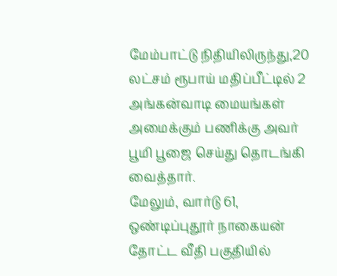மேம்பாட்டு நிதியிலிருந்து,20 லட்சம் ரூபாய் மதிப்பீட்டில் 2 அங்கன்வாடி மையங்கள் அமைக்கும் பணிக்கு அவர் பூமி பூஜை செய்து தொடங்கி வைத்தார்.
மேலும், வார்டு 61, ஒண்டிப்புதூர் நாகையன் தோட்ட வீதி பகுதியில்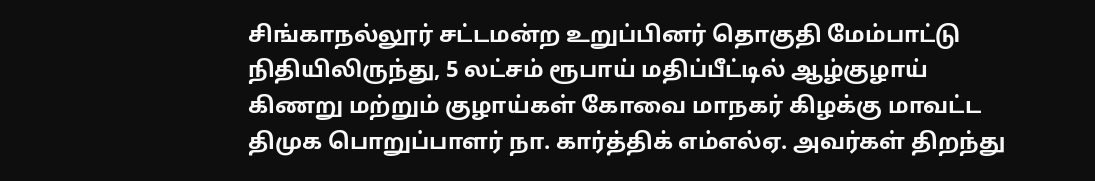சிங்காநல்லூர் சட்டமன்ற உறுப்பினர் தொகுதி மேம்பாட்டு நிதியிலிருந்து, 5 லட்சம் ரூபாய் மதிப்பீட்டில் ஆழ்குழாய் கிணறு மற்றும் குழாய்கள் கோவை மாநகர் கிழக்கு மாவட்ட திமுக பொறுப்பாளர் நா. கார்த்திக் எம்எல்ஏ. அவர்கள் திறந்து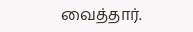வைத்தார்.